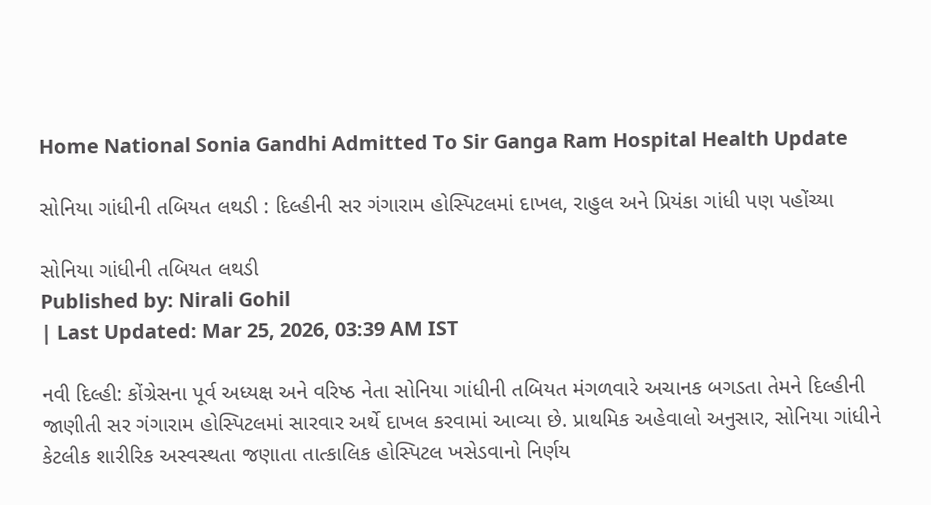Home National Sonia Gandhi Admitted To Sir Ganga Ram Hospital Health Update

સોનિયા ગાંધીની તબિયત લથડી : દિલ્હીની સર ગંગારામ હોસ્પિટલમાં દાખલ, રાહુલ અને પ્રિયંકા ગાંધી પણ પહોંચ્યા

સોનિયા ગાંધીની તબિયત લથડી
Published by: Nirali Gohil
| Last Updated: Mar 25, 2026, 03:39 AM IST

નવી દિલ્હી: કોંગ્રેસના પૂર્વ અધ્યક્ષ અને વરિષ્ઠ નેતા સોનિયા ગાંધીની તબિયત મંગળવારે અચાનક બગડતા તેમને દિલ્હીની જાણીતી સર ગંગારામ હોસ્પિટલમાં સારવાર અર્થે દાખલ કરવામાં આવ્યા છે. પ્રાથમિક અહેવાલો અનુસાર, સોનિયા ગાંધીને કેટલીક શારીરિક અસ્વસ્થતા જણાતા તાત્કાલિક હોસ્પિટલ ખસેડવાનો નિર્ણય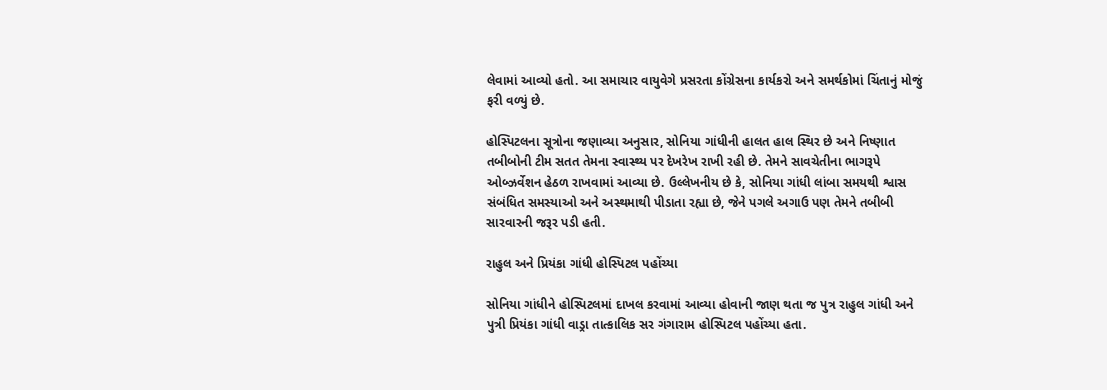લેવામાં આવ્યો હતો. આ સમાચાર વાયુવેગે પ્રસરતા કોંગ્રેસના કાર્યકરો અને સમર્થકોમાં ચિંતાનું મોજું ફરી વળ્યું છે.

હોસ્પિટલના સૂત્રોના જણાવ્યા અનુસાર, સોનિયા ગાંધીની હાલત હાલ સ્થિર છે અને નિષ્ણાત તબીબોની ટીમ સતત તેમના સ્વાસ્થ્ય પર દેખરેખ રાખી રહી છે. તેમને સાવચેતીના ભાગરૂપે ઓબ્ઝર્વેશન હેઠળ રાખવામાં આવ્યા છે. ઉલ્લેખનીય છે કે, સોનિયા ગાંધી લાંબા સમયથી શ્વાસ સંબંધિત સમસ્યાઓ અને અસ્થમાથી પીડાતા રહ્યા છે, જેને પગલે અગાઉ પણ તેમને તબીબી સારવારની જરૂર પડી હતી.

રાહુલ અને પ્રિયંકા ગાંધી હોસ્પિટલ પહોંચ્યા

સોનિયા ગાંધીને હોસ્પિટલમાં દાખલ કરવામાં આવ્યા હોવાની જાણ થતા જ પુત્ર રાહુલ ગાંધી અને પુત્રી પ્રિયંકા ગાંધી વાડ્રા તાત્કાલિક સર ગંગારામ હોસ્પિટલ પહોંચ્યા હતા.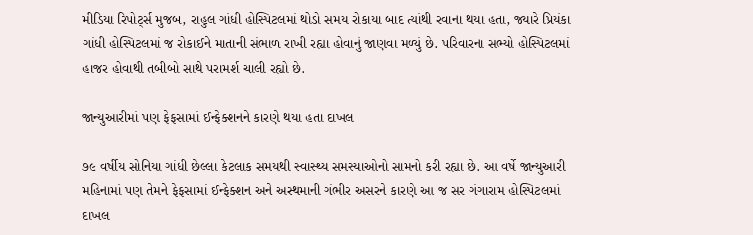મીડિયા રિપોર્ટ્સ મુજબ, રાહુલ ગાંધી હોસ્પિટલમાં થોડો સમય રોકાયા બાદ ત્યાંથી રવાના થયા હતા, જ્યારે પ્રિયંકા ગાંધી હોસ્પિટલમાં જ રોકાઈને માતાની સંભાળ રાખી રહ્યા હોવાનું જાણવા મળ્યું છે. પરિવારના સભ્યો હોસ્પિટલમાં હાજર હોવાથી તબીબો સાથે પરામર્શ ચાલી રહ્યો છે.

જાન્યુઆરીમાં પણ ફેફસામાં ઈન્ફેક્શનને કારણે થયા હતા દાખલ

૭૯ વર્ષીય સોનિયા ગાંધી છેલ્લા કેટલાક સમયથી સ્વાસ્થ્ય સમસ્યાઓનો સામનો કરી રહ્યા છે. આ વર્ષે જાન્યુઆરી મહિનામાં પણ તેમને ફેફસામાં ઈન્ફેક્શન અને અસ્થમાની ગંભીર અસરને કારણે આ જ સર ગંગારામ હોસ્પિટલમાં દાખલ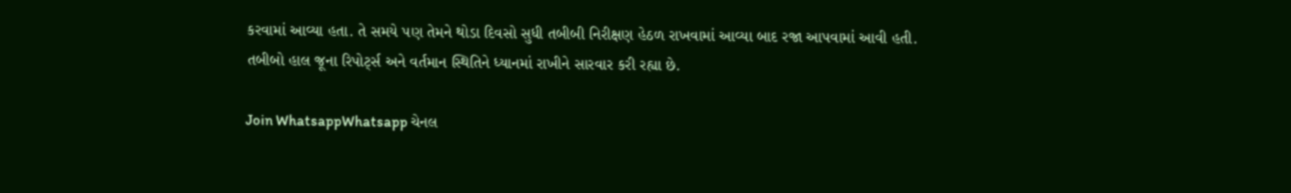કરવામાં આવ્યા હતા. તે સમયે પણ તેમને થોડા દિવસો સુધી તબીબી નિરીક્ષણ હેઠળ રાખવામાં આવ્યા બાદ રજા આપવામાં આવી હતી. તબીબો હાલ જૂના રિપોર્ટ્સ અને વર્તમાન સ્થિતિને ધ્યાનમાં રાખીને સારવાર કરી રહ્યા છે.

Join WhatsappWhatsapp ચેનલ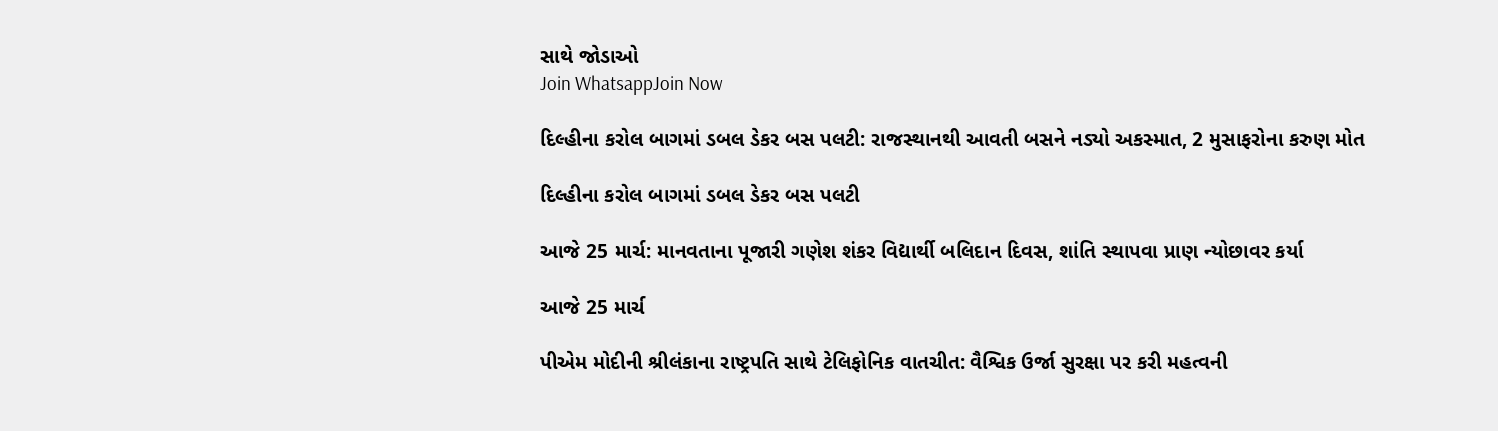સાથે જોડાઓ
Join WhatsappJoin Now

દિલ્હીના કરોલ બાગમાં ડબલ ડેકર બસ પલટી: રાજસ્થાનથી આવતી બસને નડ્યો અકસ્માત, 2 મુસાફરોના કરુણ મોત

દિલ્હીના કરોલ બાગમાં ડબલ ડેકર બસ પલટી

આજે 25 માર્ચ: માનવતાના પૂજારી ગણેશ શંકર વિદ્યાર્થી બલિદાન દિવસ, શાંતિ સ્થાપવા પ્રાણ ન્યોછાવર કર્યા

આજે 25 માર્ચ

પીએમ મોદીની શ્રીલંકાના રાષ્ટ્રપતિ સાથે ટેલિફોનિક વાતચીત: વૈશ્વિક ઉર્જા સુરક્ષા પર કરી મહત્વની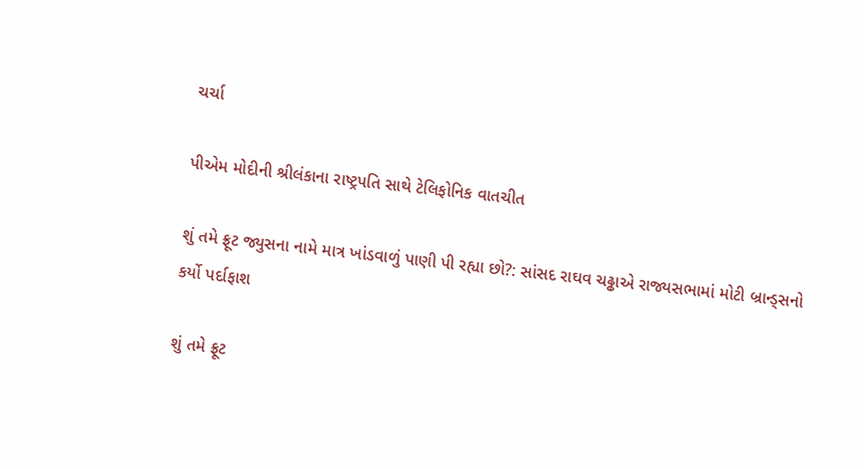ચર્ચા

પીએમ મોદીની શ્રીલંકાના રાષ્ટ્રપતિ સાથે ટેલિફોનિક વાતચીત

શું તમે ફ્રૂટ જ્યુસના નામે માત્ર ખાંડવાળું પાણી પી રહ્યા છો?: સાંસદ રાઘવ ચઢ્ઢાએ રાજ્યસભામાં મોટી બ્રાન્ડ્સનો કર્યો પર્દાફાશ

શું તમે ફ્રૂટ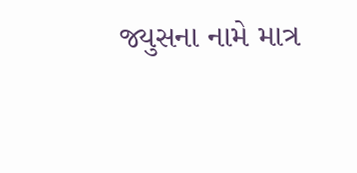જ્યુસના નામે માત્ર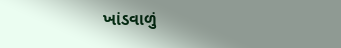ખાંડવાળું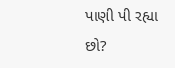પાણી પી રહ્યા છો?